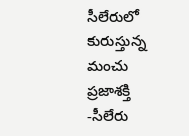సీలేరులో కురుస్తున్న మంచు
ప్రజాశక్తి -సీలేరు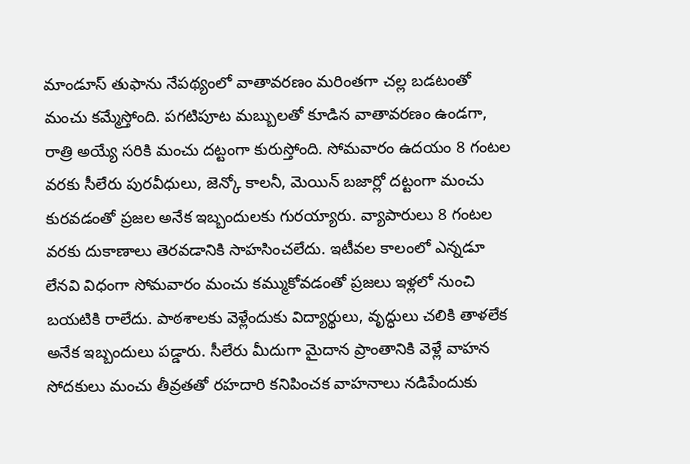మాండూస్ తుఫాను నేపథ్యంలో వాతావరణం మరింతగా చల్ల బడటంతో మంచు కమ్మేస్తోంది. పగటిపూట మబ్బులతో కూడిన వాతావరణం ఉండగా, రాత్రి అయ్యే సరికి మంచు దట్టంగా కురుస్తోంది. సోమవారం ఉదయం 8 గంటల వరకు సీలేరు పురవీధులు, జెన్కో కాలనీ, మెయిన్ బజార్లో దట్టంగా మంచు కురవడంతో ప్రజల అనేక ఇబ్బందులకు గురయ్యారు. వ్యాపారులు 8 గంటల వరకు దుకాణాలు తెరవడానికి సాహసించలేదు. ఇటీవల కాలంలో ఎన్నడూ లేనవి విధంగా సోమవారం మంచు కమ్ముకోవడంతో ప్రజలు ఇళ్లలో నుంచి బయటికి రాలేదు. పాఠశాలకు వెళ్లేందుకు విద్యార్థులు, వృద్ధులు చలికి తాళలేక అనేక ఇబ్బందులు పడ్డారు. సీలేరు మీదుగా మైదాన ప్రాంతానికి వెళ్లే వాహన సోదకులు మంచు తీవ్రతతో రహదారి కనిపించక వాహనాలు నడిపేందుకు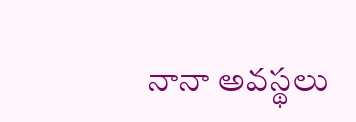నానా అవస్థలు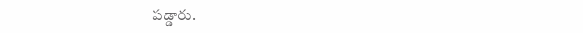పడ్డారు.